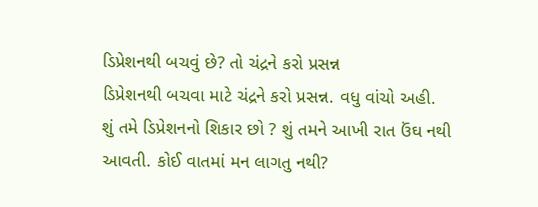ડિપ્રેશનથી બચવું છે? તો ચંદ્રને કરો પ્રસન્ન
ડિપ્રેશનથી બચવા માટે ચંદ્રને કરો પ્રસન્ન. વધુ વાંચો અહી.
શું તમે ડિપ્રેશનનો શિકાર છો ? શું તમને આખી રાત ઉંઘ નથી આવતી. કોઈ વાતમાં મન લાગતુ નથી?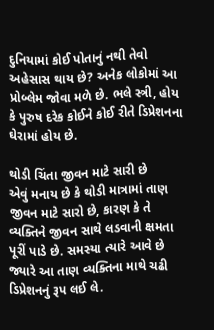દુનિયામાં કોઈ પોતાનું નથી તેવો અહેસાસ થાય છે? અનેક લોકોમાં આ પ્રોબ્લેમ જોવા મળે છે. ભલે સ્ત્રી, હોય કે પુરુષ દરેક કોઈને કોઈ રીતે ડિપ્રેશનના ઘેરામાં હોય છે.

થોડી ચિંતા જીવન માટે સારી છે
એવું મનાય છે કે થોડી માત્રામાં તાણ જીવન માટે સારો છે, કારણ કે તે વ્યક્તિને જીવન સાથે લડવાની ક્ષમતા પૂરીં પાડે છે. સમસ્યા ત્યારે આવે છે જ્યારે આ તાણ વ્યક્તિના માથે ચઢી ડિપ્રેશનનું રૂપ લઈ લે.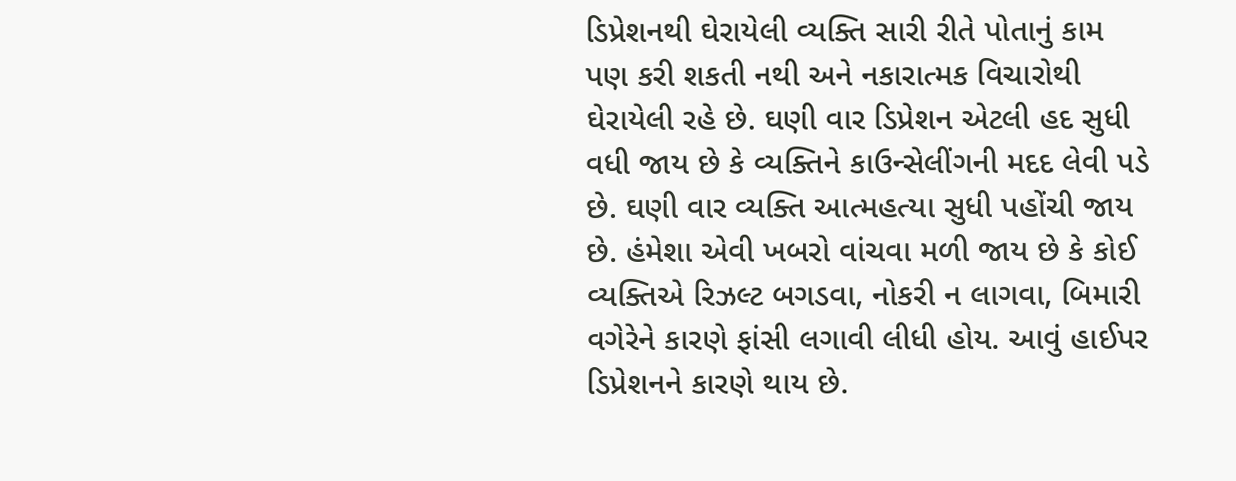ડિપ્રેશનથી ઘેરાયેલી વ્યક્તિ સારી રીતે પોતાનું કામ પણ કરી શકતી નથી અને નકારાત્મક વિચારોથી ઘેરાયેલી રહે છે. ઘણી વાર ડિપ્રેશન એટલી હદ સુધી વધી જાય છે કે વ્યક્તિને કાઉન્સેલીંગની મદદ લેવી પડે છે. ઘણી વાર વ્યક્તિ આત્મહત્યા સુધી પહોંચી જાય છે. હંમેશા એવી ખબરો વાંચવા મળી જાય છે કે કોઈ વ્યક્તિએ રિઝલ્ટ બગડવા, નોકરી ન લાગવા, બિમારી વગેરેને કારણે ફાંસી લગાવી લીધી હોય. આવું હાઈપર ડિપ્રેશનને કારણે થાય છે.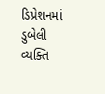ડિપ્રેશનમાં ડુબેલી વ્યક્તિ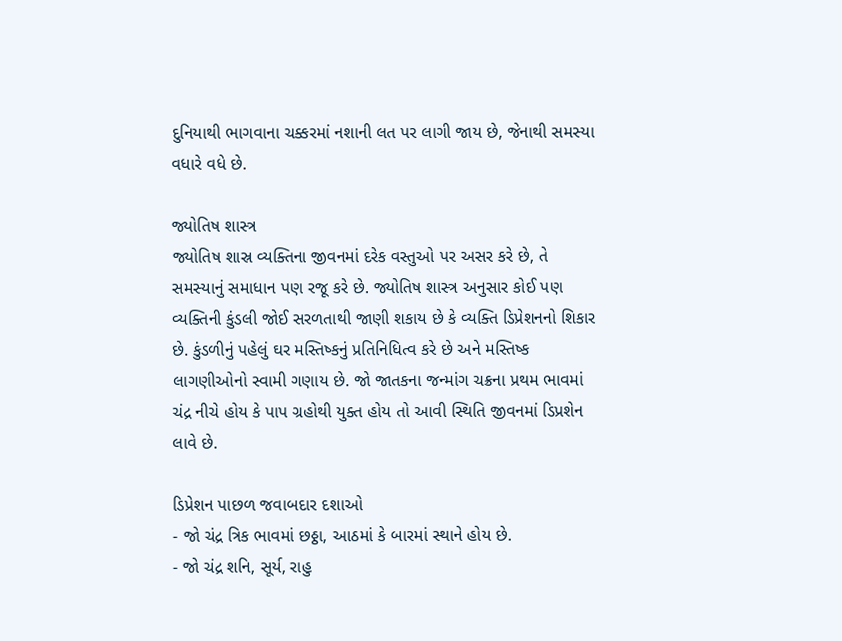દુનિયાથી ભાગવાના ચક્કરમાં નશાની લત પર લાગી જાય છે, જેનાથી સમસ્યા વધારે વધે છે.

જ્યોતિષ શાસ્ત્ર
જ્યોતિષ શાસ્ર વ્યક્તિના જીવનમાં દરેક વસ્તુઓ પર અસર કરે છે, તે સમસ્યાનું સમાધાન પણ રજૂ કરે છે. જ્યોતિષ શાસ્ત્ર અનુસાર કોઈ પણ વ્યક્તિની કુંડલી જોઈ સરળતાથી જાણી શકાય છે કે વ્યક્તિ ડિપ્રેશનનો શિકાર છે. કુંડળીનું પહેલું ઘર મસ્તિષ્કનું પ્રતિનિધિત્વ કરે છે અને મસ્તિષ્ક લાગણીઓનો સ્વામી ગણાય છે. જો જાતકના જન્માંગ ચક્રના પ્રથમ ભાવમાં ચંદ્ર નીચે હોય કે પાપ ગ્રહોથી યુક્ત હોય તો આવી સ્થિતિ જીવનમાં ડિપ્રશેન લાવે છે.

ડિપ્રેશન પાછળ જવાબદાર દશાઓ
- જો ચંદ્ર ત્રિક ભાવમાં છઠ્ઠા, આઠમાં કે બારમાં સ્થાને હોય છે.
- જો ચંદ્ર શનિ, સૂર્ય, રાહુ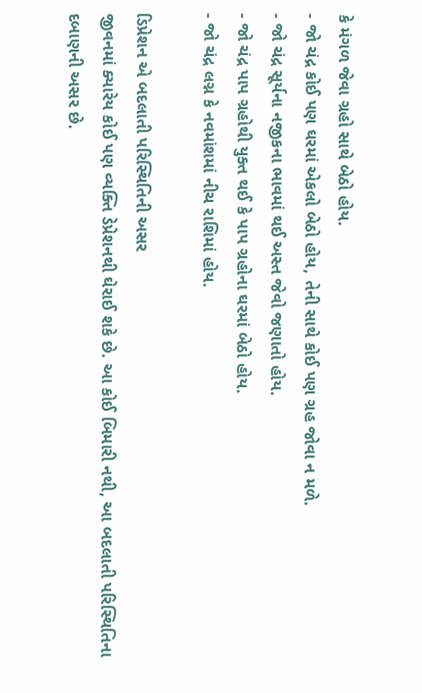કે મંગળ જેવા ગ્રહો સાથે બેઠો હોય.
- જો ચંદ્ર કોઈ પણ ઘરમાં એકલો બેઠો હોય, તેની સાથે કોઈ પણ ગ્રહ જોવા ન મળે.
- જો ચંદ્ર સૂર્યના નજીકના ભાવમાં થઈ અસ્ત જેવો જણાતો હોય.
- જો ચંદ્ર પાપ ગ્રહોથી યુક્ત થઈ કે પાપ ગ્રહોના ઘરમાં બેઠો હોય.
- જો ચંદ્ર લગ્ન કે નવમાંશમાં નીચ રાશિમાં હોય.

ડિપ્રેશન એ બદલાતી પરિસ્થિતિની અસર
જીવનમાં ક્યારેય કોઈ પણ વ્યક્તિ ડેપ્રેશનથી ઘેરાઈ શકે છે. આ કોઈ બિમારી નથી, આ બદલાતી પરિસ્થિતિના દબાણની અસર છે.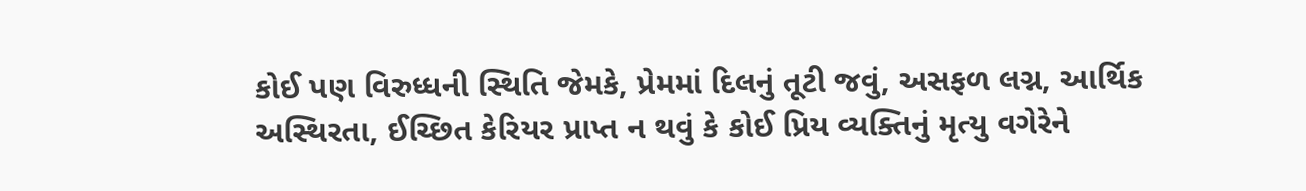કોઈ પણ વિરુધ્ધની સ્થિતિ જેમકે, પ્રેમમાં દિલનું તૂટી જવું, અસફળ લગ્ન, આર્થિક અસ્થિરતા, ઈચ્છિત કેરિયર પ્રાપ્ત ન થવું કે કોઈ પ્રિય વ્યક્તિનું મૃત્યુ વગેરેને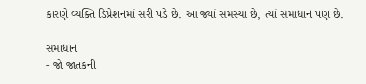કારણે વ્યક્તિ ડિપ્રેશનમાં સરી પડે છે. આ જ્યાં સમસ્યા છે, ત્યાં સમાધાન પણ છે.

સમાધાન
- જો જાતકની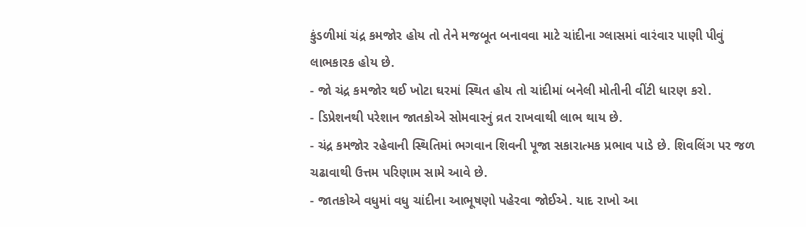કુંડળીમાં ચંદ્ર કમજોર હોય તો તેને મજબૂત બનાવવા માટે ચાંદીના ગ્લાસમાં વારંવાર પાણી પીવું લાભકારક હોય છે.
- જો ચંદ્ર કમજોર થઈ ખોટા ઘરમાં સ્થિત હોય તો ચાંદીમાં બનેલી મોતીની વીંટી ધારણ કરો.
- ડિપ્રેશનથી પરેશાન જાતકોએ સોમવારનું વ્રત રાખવાથી લાભ થાય છે.
- ચંદ્ર કમજોર રહેવાની સ્થિતિમાં ભગવાન શિવની પૂજા સકારાત્મક પ્રભાવ પાડે છે. શિવલિંગ પર જળ ચઢાવાથી ઉત્તમ પરિણામ સામે આવે છે.
- જાતકોએ વધુમાં વધુ ચાંદીના આભૂષણો પહેરવા જોઈએ. યાદ રાખો આ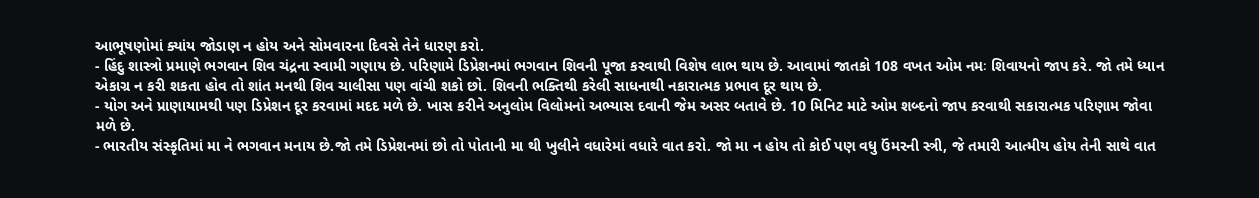આભૂષણોમાં ક્યાંય જોડાણ ન હોય અને સોમવારના દિવસે તેને ધારણ કરો.
- હિંદુ શાસ્ત્રો પ્રમાણે ભગવાન શિવ ચંદ્રના સ્વામી ગણાય છે. પરિણામે ડિપ્રેશનમાં ભગવાન શિવની પૂજા કરવાથી વિશેષ લાભ થાય છે. આવામાં જાતકો 108 વખત ઓમ નમઃ શિવાયનો જાપ કરે. જો તમે ધ્યાન એકાગ્ર ન કરી શકતા હોવ તો શાંત મનથી શિવ ચાલીસા પણ વાંચી શકો છો. શિવની ભક્તિથી કરેલી સાધનાથી નકારાત્મક પ્રભાવ દૂર થાય છે.
- યોગ અને પ્રાણાયામથી પણ ડિપ્રેશન દૂર કરવામાં મદદ મળે છે. ખાસ કરીને અનુલોમ વિલોમનો અભ્યાસ દવાની જેમ અસર બતાવે છે. 10 મિનિટ માટે ઓમ શબ્દનો જાપ કરવાથી સકારાત્મક પરિણામ જોવા મળે છે.
- ભારતીય સંસ્કૃતિમાં મા ને ભગવાન મનાય છે.જો તમે ડિપ્રેશનમાં છો તો પોતાની મા થી ખુલીને વધારેમાં વધારે વાત કરો. જો મા ન હોય તો કોઈ પણ વધુ ઉંમરની સ્ત્રી, જે તમારી આત્મીય હોય તેની સાથે વાત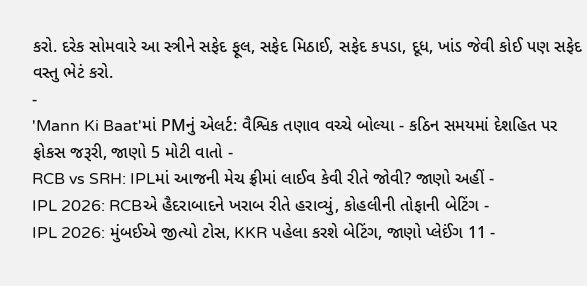કરો. દરેક સોમવારે આ સ્ત્રીને સફેદ ફૂલ, સફેદ મિઠાઈ, સફેદ કપડા, દૂધ, ખાંડ જેવી કોઈ પણ સફેદ વસ્તુ ભેટં કરો.
-
'Mann Ki Baat'માં PMનું એલર્ટ: વૈશ્વિક તણાવ વચ્ચે બોલ્યા - કઠિન સમયમાં દેશહિત પર ફોકસ જરૂરી, જાણો 5 મોટી વાતો -
RCB vs SRH: IPLમાં આજની મેચ ફ્રીમાં લાઈવ કેવી રીતે જોવી? જાણો અહીં -
IPL 2026: RCBએ હૈદરાબાદને ખરાબ રીતે હરાવ્યું, કોહલીની તોફાની બેટિંગ -
IPL 2026: મુંબઈએ જીત્યો ટોસ, KKR પહેલા કરશે બેટિંગ, જાણો પ્લેઈંગ 11 -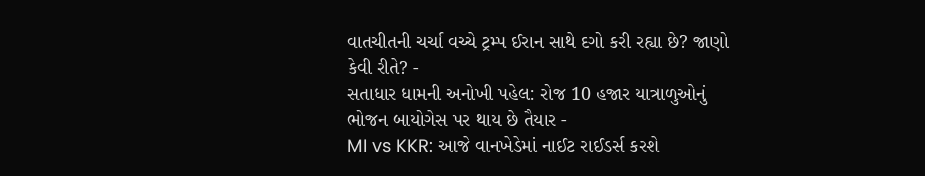વાતચીતની ચર્ચા વચ્ચે ટ્રમ્પ ઈરાન સાથે દગો કરી રહ્યા છે? જાણો કેવી રીતે? -
સતાધાર ધામની અનોખી પહેલ: રોજ 10 હજાર યાત્રાળુઓનું ભોજન બાયોગેસ પર થાય છે તૈયાર -
MI vs KKR: આજે વાનખેડેમાં નાઈટ રાઈડર્સ કરશે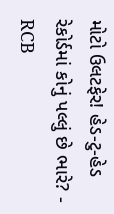મોટો ઉલટફેર! હેડ-ટુ-હેડ રેકોર્ડમાં કોનું પલ્લું છે ભારે? -
RCB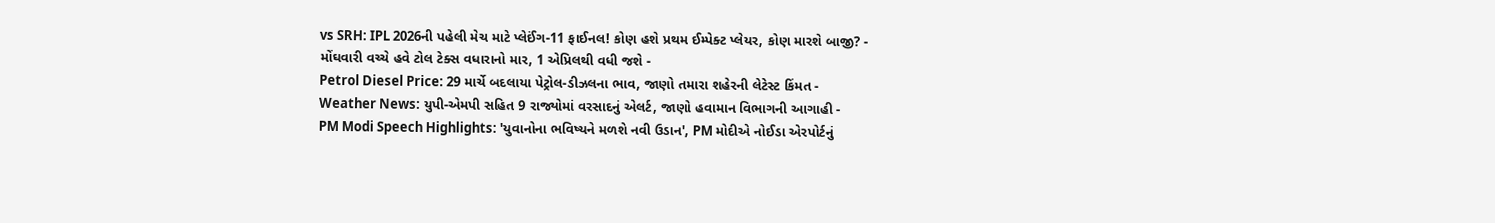vs SRH: IPL 2026ની પહેલી મેચ માટે પ્લેઈંગ-11 ફાઈનલ! કોણ હશે પ્રથમ ઈમ્પેક્ટ પ્લેયર, કોણ મારશે બાજી? -
મોંઘવારી વચ્ચે હવે ટોલ ટેક્સ વધારાનો માર, 1 એપ્રિલથી વધી જશે -
Petrol Diesel Price: 29 માર્ચે બદલાયા પેટ્રોલ-ડીઝલના ભાવ, જાણો તમારા શહેરની લેટેસ્ટ કિંમત -
Weather News: યુપી-એમપી સહિત 9 રાજ્યોમાં વરસાદનું એલર્ટ, જાણો હવામાન વિભાગની આગાહી -
PM Modi Speech Highlights: 'યુવાનોના ભવિષ્યને મળશે નવી ઉડાન', PM મોદીએ નોઈડા એરપોર્ટનું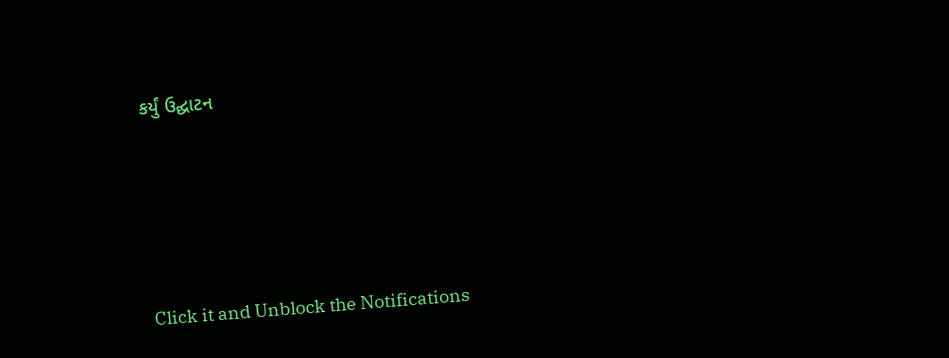કર્યું ઉદ્ઘાટન






Click it and Unblock the Notifications